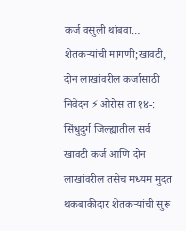कर्ज वसुली थांबवा…
शेतकऱ्यांची मागणी;खावटी, दोन लाखांवरील कर्जासाठी निवेदन ⚡ओरोस ता १४-: सिंधुदुर्ग जिल्ह्यातील सर्व खावटी कर्ज आणि दोन लाखांवरील तसेच मध्यम मुदत थकबाकीदार शेतकऱ्यांची सुरू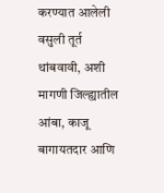करण्यात आलेली वसुली तूर्त थांबवावी, अशी मागणी जिल्ह्यातील आंबा, काजू बागायतदार आणि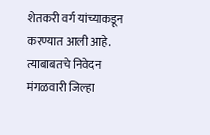शेतकरी वर्ग यांच्याकडून करण्यात आली आहे. त्याबाबतचे निवेदन मंगळवारी जिल्हा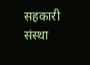सहकारी संस्था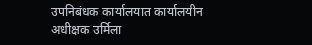उपनिबंधक कार्यालयात कार्यालयीन अधीक्षक उर्मिला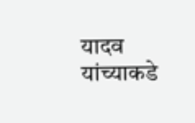यादव यांच्याकडे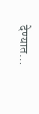देण्यात…